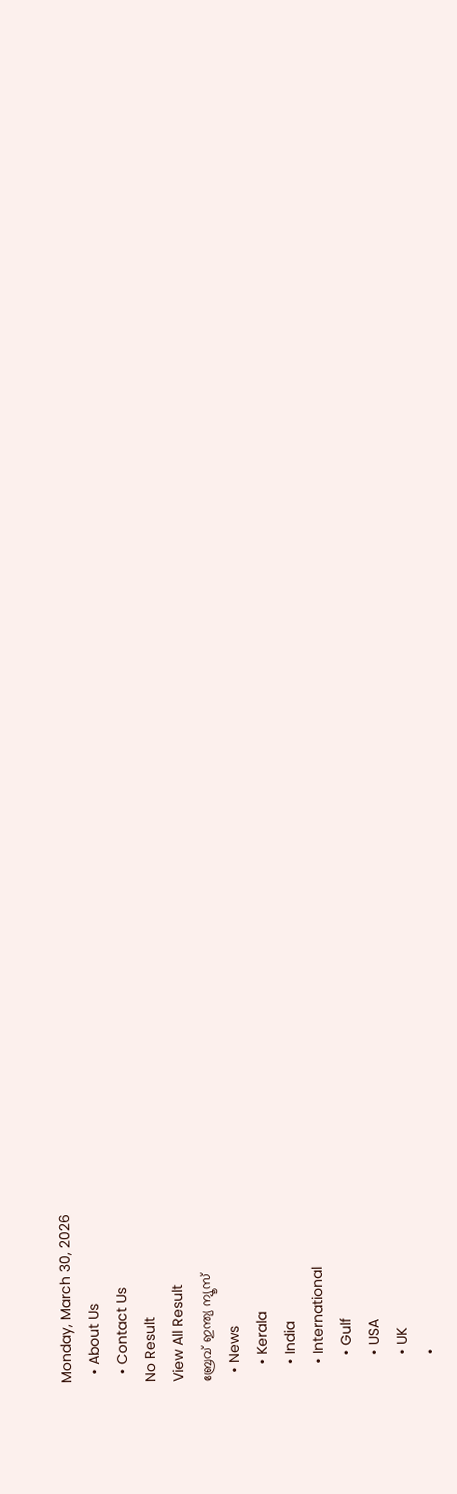Monday, March 30, 2026
  • About Us
  • Contact Us
No Result
View All Result
ബ്രേവ് ഇന്ത്യ ന്യൂസ്
  • News
    • Kerala
    • India
    • International
      • Gulf
      • USA
      • UK
      •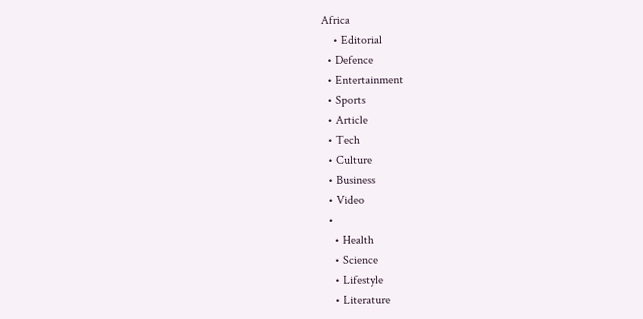Africa
    • Editorial
  • Defence
  • Entertainment
  • Sports
  • Article
  • Tech
  • Culture
  • Business
  • Video
  •
    • Health
    • Science
    • Lifestyle
    • Literature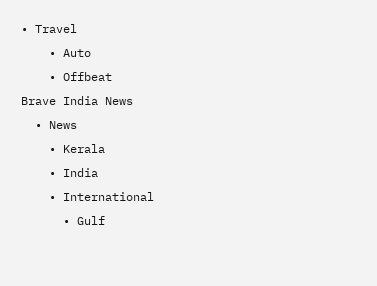• Travel
    • Auto
    • Offbeat
Brave India News
  • News
    • Kerala
    • India
    • International
      • Gulf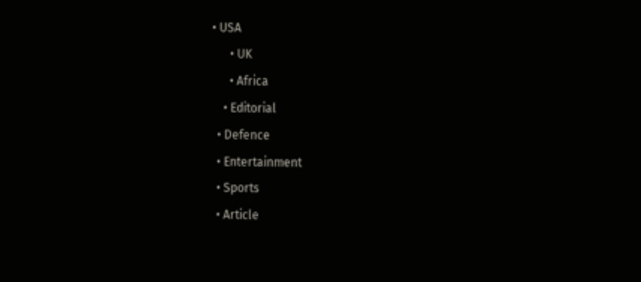• USA
      • UK
      • Africa
    • Editorial
  • Defence
  • Entertainment
  • Sports
  • Article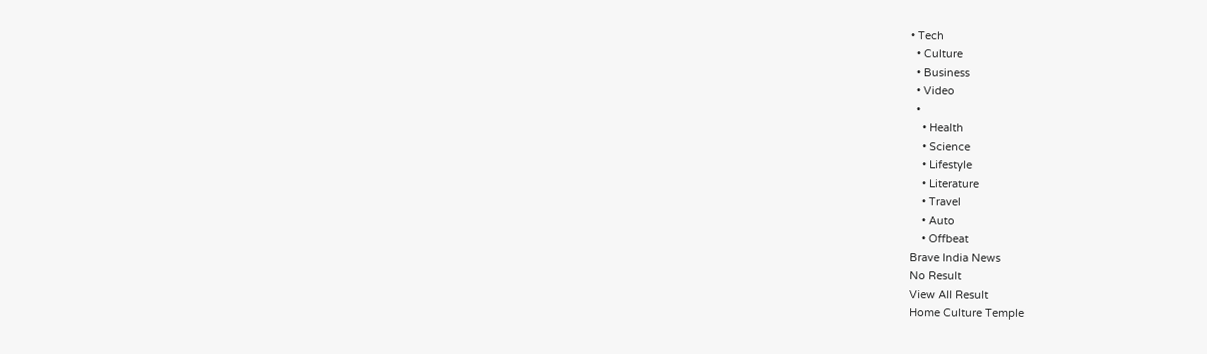• Tech
  • Culture
  • Business
  • Video
  •
    • Health
    • Science
    • Lifestyle
    • Literature
    • Travel
    • Auto
    • Offbeat
Brave India News
No Result
View All Result
Home Culture Temple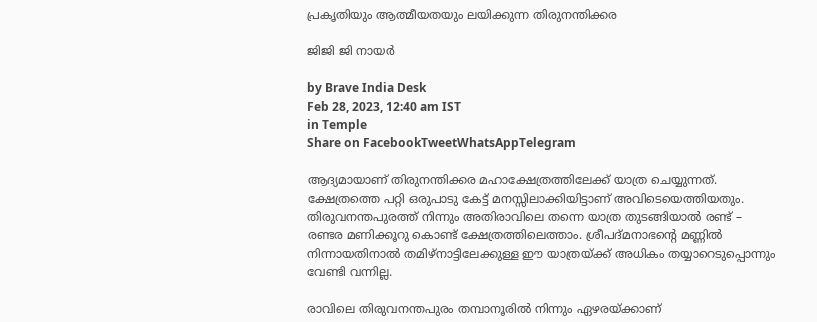പ്രകൃതിയും ആത്മീയതയും ലയിക്കുന്ന തിരുനന്തിക്കര

ജിജി ജി നായർ

by Brave India Desk
Feb 28, 2023, 12:40 am IST
in Temple
Share on FacebookTweetWhatsAppTelegram

ആദ്യമായാണ് തിരുനന്തിക്കര മഹാക്ഷേത്രത്തിലേക്ക് യാത്ര ചെയ്യുന്നത്. ക്ഷേത്രത്തെ പറ്റി ഒരുപാടു കേട്ട് മനസ്സിലാക്കിയിട്ടാണ് അവിടെയെത്തിയതും. തിരുവനന്തപുരത്ത് നിന്നും അതിരാവിലെ തന്നെ യാത്ര തുടങ്ങിയാൽ രണ്ട് – രണ്ടര മണിക്കൂറു കൊണ്ട് ക്ഷേത്രത്തിലെത്താം. ശ്രീപദ്മനാഭന്റെ മണ്ണിൽ നിന്നായതിനാൽ തമിഴ്നാട്ടിലേക്കുള്ള ഈ യാത്രയ്ക്ക് അധികം തയ്യാറെടുപ്പൊന്നും വേണ്ടി വന്നില്ല.

രാവിലെ തിരുവനന്തപുരം തമ്പാനൂരിൽ നിന്നും ഏഴരയ്ക്കാണ്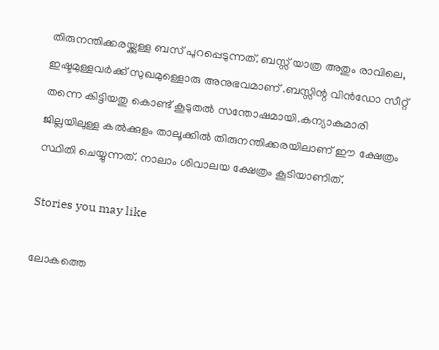തിരുനന്തിക്കരയ്ക്കുള്ള ബസ് പുറപ്പെടുന്നത്. ബസ്സ്‌ യാത്ര അതും രാവിലെ, ഇഷ്ടമുള്ളവർക്ക് സുഖമുള്ളൊരു അനുഭവമാണ് .ബസ്സിന്റ വിൻഡോ സീറ്റ് തന്നെ കിട്ടിയതു കൊണ്ട് കൂടുതൽ സന്തോഷമായി.കന്യാകുമാരി ജില്ലയിലുള്ള കൽക്കുളം താലൂക്കിൽ തിരുനന്തിക്കരയിലാണ് ഈ ക്ഷേത്രം സ്ഥിതി ചെയ്യുന്നത്. നാലാം ശിവാലയ ക്ഷേത്രം കൂടിയാണിത്.

Stories you may like

ലോകത്തെ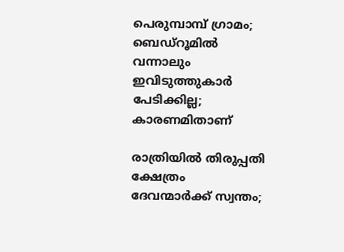പെരുമ്പാമ്പ് ഗ്രാമം; ബെഡ്‌റൂമിൽ വന്നാലും ഇവിടുത്തുകാർ പേടിക്കില്ല; കാരണമിതാണ്

രാത്രിയിൽ തിരുപ്പതി ക്ഷേത്രം ദേവന്മാർക്ക് സ്വന്തം;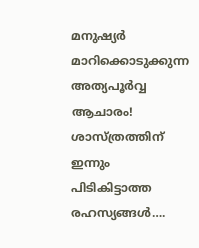മനുഷ്യർ മാറിക്കൊടുക്കുന്ന അത്യപൂർവ്വ ആചാരം! ശാസ്ത്രത്തിന് ഇന്നും പിടികിട്ടാത്ത രഹസ്യങ്ങൾ….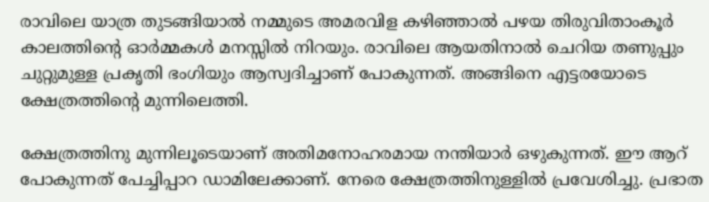രാവിലെ യാത്ര തുടങ്ങിയാൽ നമ്മുടെ അമരവിള കഴിഞ്ഞാൽ പഴയ തിരുവിതാംകൂർ കാലത്തിന്റെ ഓർമ്മകൾ മനസ്സിൽ നിറയും. രാവിലെ ആയതിനാൽ ചെറിയ തണുപ്പും ചുറ്റുമുള്ള പ്രകൃതി ഭംഗിയും ആസ്വദിച്ചാണ് പോകുന്നത്. അങ്ങിനെ എട്ടരയോടെ ക്ഷേത്രത്തിന്റെ മുന്നിലെത്തി.

ക്ഷേത്രത്തിനു മുന്നിലൂടെയാണ് അതിമനോഹരമായ നന്തിയാർ ഒഴുകുന്നത്. ഈ ആറ് പോകുന്നത് പേച്ചിപ്പാറ ഡാമിലേക്കാണ്. നേരെ ക്ഷേത്രത്തിനുള്ളിൽ പ്രവേശിച്ചു. പ്രഭാത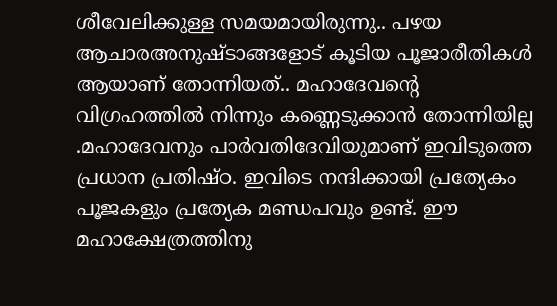ശീവേലിക്കുള്ള സമയമായിരുന്നു.. പഴയ ആചാരഅനുഷ്ടാങ്ങളോട് കൂടിയ പൂജാരീതികൾ ആയാണ് തോന്നിയത്.. മഹാദേവന്റെ വിഗ്രഹത്തിൽ നിന്നും കണ്ണെടുക്കാൻ തോന്നിയില്ല .മഹാദേവനും പാർവതിദേവിയുമാണ് ഇവിടുത്തെ പ്രധാന പ്രതിഷ്ഠ. ഇവിടെ നന്ദിക്കായി പ്രത്യേകം പൂജകളും പ്രത്യേക മണ്ഡപവും ഉണ്ട്. ഈ മഹാക്ഷേത്രത്തിനു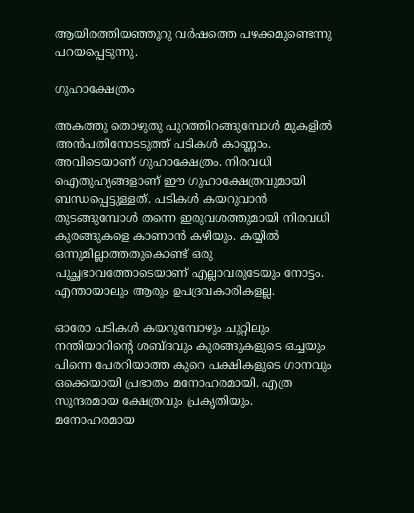ആയിരത്തിയഞ്ഞൂറു വർഷത്തെ പഴക്കമുണ്ടെന്നു പറയപ്പെടുന്നു.

ഗുഹാക്ഷേത്രം

അകത്തു തൊഴുതു പുറത്തിറങ്ങുമ്പോൾ മുകളിൽ അൻപതിനോടടുത്ത് പടികൾ കാണ്ണാം. അവിടെയാണ് ഗുഹാക്ഷേത്രം. നിരവധി ഐതുഹ്യങ്ങളാണ് ഈ ഗുഹാക്ഷേത്രവുമായി ബന്ധപ്പെട്ടുള്ളത്. പടികൾ കയറുവാൻ തുടങ്ങുമ്പോൾ തന്നെ ഇരുവശത്തുമായി നിരവധി കുരങ്ങുകളെ കാണാൻ കഴിയും. കയ്യിൽ ഒന്നുമില്ലാത്തതുകൊണ്ട് ഒരു പുച്ഛഭാവത്തോടെയാണ് എല്ലാവരുടേയും നോട്ടം. എന്തായാലും ആരും ഉപദ്രവകാരികളല്ല.

ഓരോ പടികൾ കയറുമ്പോഴും ചുറ്റിലും നന്തിയാറിന്റെ ശബ്ദവും കുരങ്ങുകളുടെ ഒച്ചയും പിന്നെ പേരറിയാത്ത കുറെ പക്ഷികളുടെ ഗാനവും ഒക്കെയായി പ്രഭാതം മനോഹരമായി. എത്ര സുന്ദരമായ ക്ഷേത്രവും പ്രകൃതിയും. മനോഹരമായ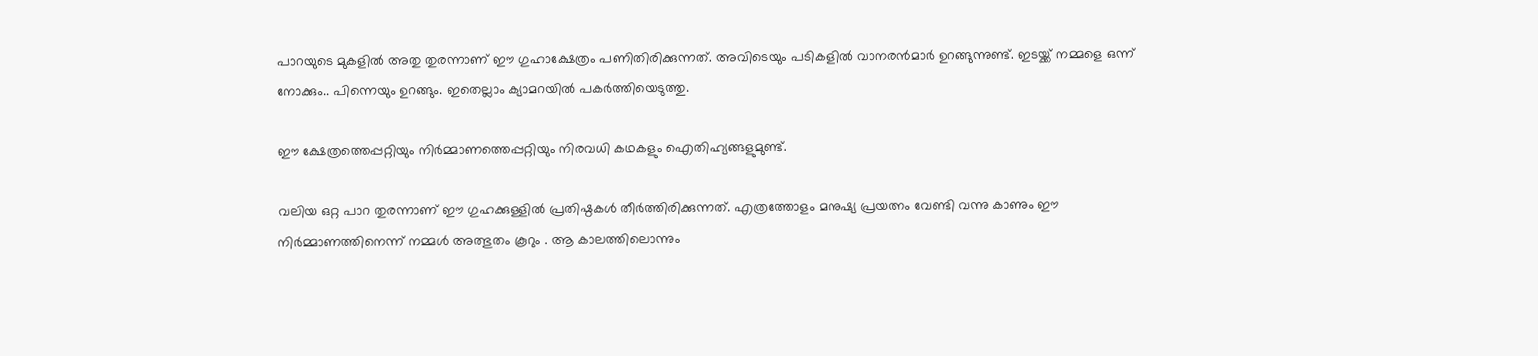പാറയുടെ മുകളിൽ അതു തുരന്നാണ് ഈ ഗുഹാക്ഷേത്രം പണിതിരിക്കുന്നത്. അവിടെയും പടികളിൽ വാനരൻമാർ ഉറങ്ങുന്നുണ്ട്. ഇടയ്ക്ക് നമ്മളെ ഒന്ന് നോക്കും.. പിന്നെയും ഉറങ്ങും. ഇതെല്ലാം ക്യാമറയിൽ പകർത്തിയെടുത്തു.

ഈ ക്ഷേത്രത്തെപ്പറ്റിയും നിർമ്മാണത്തെപ്പറ്റിയും നിരവധി കഥകളും ഐതിഹ്യങ്ങളുമുണ്ട്.

വലിയ ഒറ്റ പാറ തുരന്നാണ് ഈ ഗുഹക്കുള്ളിൽ പ്രതിഷ്ഠകൾ തീർത്തിരിക്കുന്നത്. എത്രത്തോളം മനുഷ്യ പ്രയത്നം വേണ്ടി വന്നു കാണും ഈ നിർമ്മാണത്തിനെന്ന് നമ്മൾ അത്ഭുതം കൂറും . ആ കാലത്തിലൊന്നും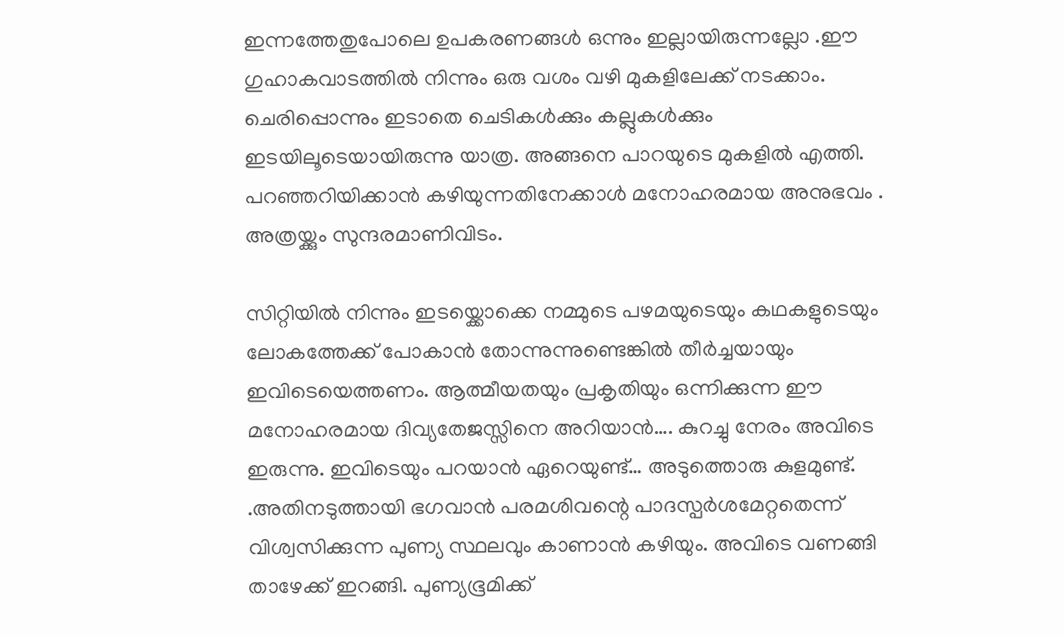ഇന്നത്തേതുപോലെ ഉപകരണങ്ങൾ ഒന്നും ഇല്ലായിരുന്നല്ലോ .ഈ ഗുഹാകവാടത്തിൽ നിന്നും ഒരു വശം വഴി മുകളിലേക്ക് നടക്കാം. ചെരിപ്പൊന്നും ഇടാതെ ചെടികൾക്കും കല്ലുകൾക്കും ഇടയിലൂടെയായിരുന്നു യാത്ര. അങ്ങനെ പാറയുടെ മുകളിൽ എത്തി. പറഞ്ഞറിയിക്കാൻ കഴിയുന്നതിനേക്കാൾ മനോഹരമായ അനുഭവം . അത്രയ്ക്കും സുന്ദരമാണിവിടം.

സിറ്റിയിൽ നിന്നും ഇടയ്ക്കൊക്കെ നമ്മുടെ പഴമയുടെയും കഥകളുടെയും ലോകത്തേക്ക് പോകാൻ തോന്നുന്നുണ്ടെങ്കിൽ തീർച്ചയായും ഇവിടെയെത്തണം. ആത്മീയതയും പ്രകൃതിയും ഒന്നിക്കുന്ന ഈ മനോഹരമായ ദിവ്യതേജസ്സിനെ അറിയാൻ…. കുറച്ചു നേരം അവിടെ ഇരുന്നു. ഇവിടെയും പറയാൻ ഏറെയുണ്ട്… അടുത്തൊരു കുളമുണ്ട്. .അതിനടുത്തായി ഭഗവാൻ പരമശിവന്റെ പാദസ്പർശമേറ്റതെന്ന് വിശ്വസിക്കുന്ന പുണ്യ സ്ഥലവും കാണാൻ കഴിയും. അവിടെ വണങ്ങി താഴേക്ക് ഇറങ്ങി. പുണ്യഭൂമിക്ക്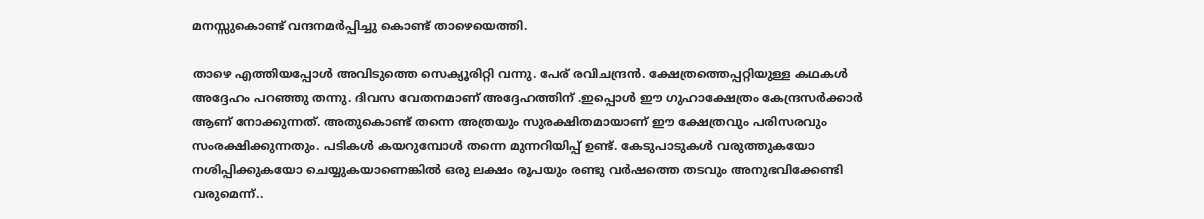മനസ്സുകൊണ്ട് വന്ദനമർപ്പിച്ചു കൊണ്ട് താഴെയെത്തി.

താഴെ എത്തിയപ്പോൾ അവിടുത്തെ സെക്യൂരിറ്റി വന്നു. പേര് രവിചന്ദ്രൻ. ക്ഷേത്രത്തെപ്പറ്റിയുള്ള കഥകൾ അദ്ദേഹം പറഞ്ഞു തന്നു. ദിവസ വേതനമാണ് അദ്ദേഹത്തിന് .ഇപ്പൊൾ ഈ ഗുഹാക്ഷേത്രം കേന്ദ്രസർക്കാർ ആണ് നോക്കുന്നത്. അതുകൊണ്ട് തന്നെ അത്രയും സുരക്ഷിതമായാണ് ഈ ക്ഷേത്രവും പരിസരവും സംരക്ഷിക്കുന്നതും. പടികൾ കയറുമ്പോൾ തന്നെ മുന്നറിയിപ്പ് ഉണ്ട്. കേടുപാടുകൾ വരുത്തുകയോ നശിപ്പിക്കുകയോ ചെയ്യുകയാണെങ്കിൽ ഒരു ലക്ഷം രൂപയും രണ്ടു വർഷത്തെ തടവും അനുഭവിക്കേണ്ടി വരുമെന്ന്..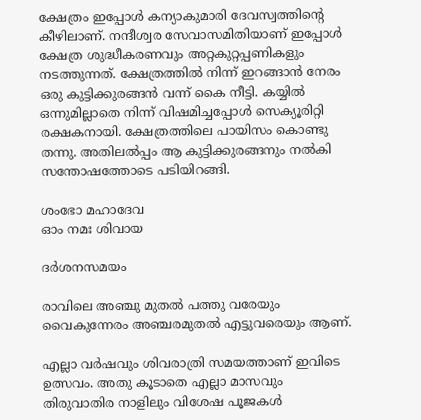ക്ഷേത്രം ഇപ്പോൾ കന്യാകുമാരി ദേവസ്വത്തിന്റെ കീഴിലാണ്. നന്ദീശ്വര സേവാസമിതിയാണ് ഇപ്പോൾ ക്ഷേത്ര ശുദ്ധീകരണവും അറ്റകുറ്റപ്പണികളും നടത്തുന്നത്. ക്ഷേത്രത്തിൽ നിന്ന് ഇറങ്ങാൻ നേരം ഒരു കുട്ടിക്കുരങ്ങൻ വന്ന് കൈ നീട്ടി. കയ്യിൽ ഒന്നുമില്ലാതെ നിന്ന് വിഷമിച്ചപ്പോൾ സെക്യൂരിറ്റി രക്ഷകനായി. ക്ഷേത്രത്തിലെ പായിസം കൊണ്ടു തന്നു. അതിലൽപ്പം ആ കുട്ടിക്കുരങ്ങനും നൽകി സന്തോഷത്തോടെ പടിയിറങ്ങി.

ശംഭോ മഹാദേവ
ഓം നമഃ ശിവായ

ദർശനസമയം

രാവിലെ അഞ്ചു മുതൽ പത്തു വരേയും
വൈകുന്നേരം അഞ്ചരമുതൽ എട്ടുവരെയും ആണ്.

എല്ലാ വർഷവും ശിവരാത്രി സമയത്താണ് ഇവിടെ ഉത്സവം. അതു കൂടാതെ എല്ലാ മാസവും തിരുവാതിര നാളിലും വിശേഷ പൂജകൾ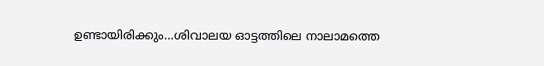ഉണ്ടായിരിക്കും…ശിവാലയ ഓട്ടത്തിലെ നാലാമത്തെ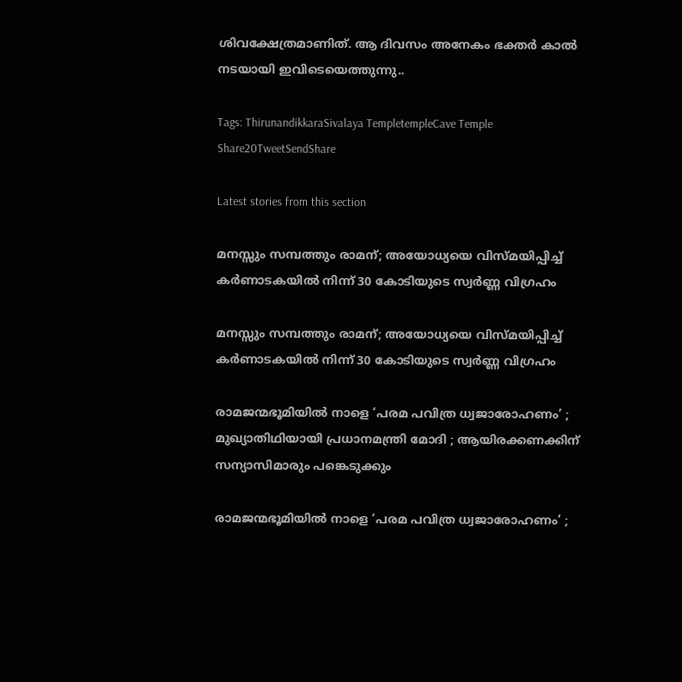ശിവക്ഷേത്രമാണിത്. ആ ദിവസം അനേകം ഭക്തർ കാൽ നടയായി ഇവിടെയെത്തുന്നു..

Tags: ThirunandikkaraSivalaya TempletempleCave Temple
Share20TweetSendShare

Latest stories from this section

മനസ്സും സമ്പത്തും രാമന്; അയോധ്യയെ വിസ്മയിപ്പിച്ച് കർണാടകയിൽ നിന്ന് 30 കോടിയുടെ സ്വർണ്ണ വിഗ്രഹം

മനസ്സും സമ്പത്തും രാമന്; അയോധ്യയെ വിസ്മയിപ്പിച്ച് കർണാടകയിൽ നിന്ന് 30 കോടിയുടെ സ്വർണ്ണ വിഗ്രഹം

രാമജന്മഭൂമിയിൽ നാളെ ‘പരമ പവിത്ര ധ്വജാരോഹണം’ ; മുഖ്യാതിഥിയായി പ്രധാനമന്ത്രി മോദി ; ആയിരക്കണക്കിന് സന്യാസിമാരും പങ്കെടുക്കും

രാമജന്മഭൂമിയിൽ നാളെ ‘പരമ പവിത്ര ധ്വജാരോഹണം’ ;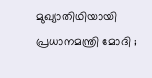മുഖ്യാതിഥിയായി പ്രധാനമന്ത്രി മോദി ;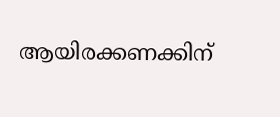ആയിരക്കണക്കിന്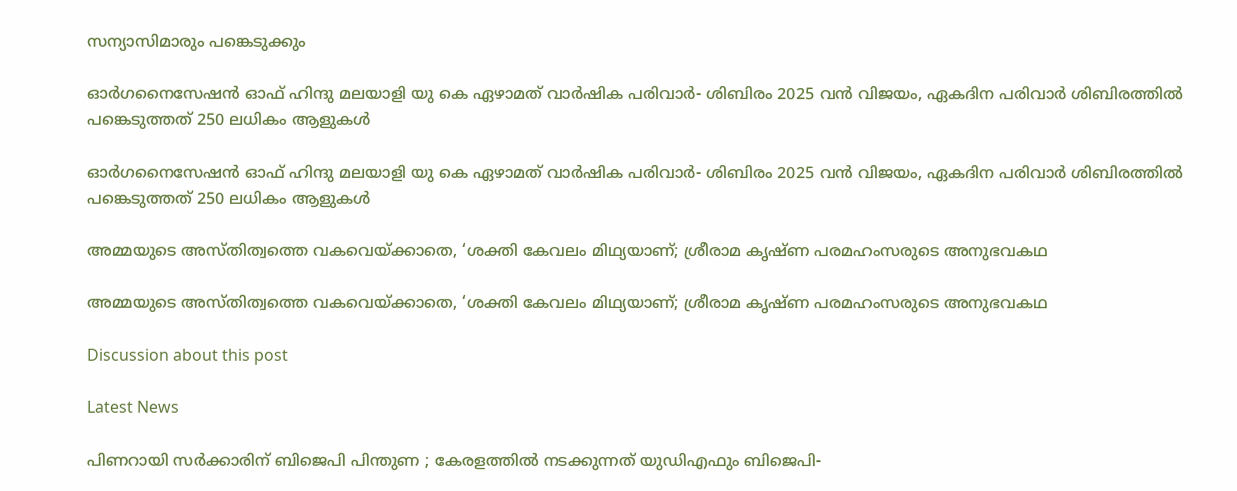സന്യാസിമാരും പങ്കെടുക്കും

ഓർഗനൈസേഷൻ ഓഫ് ഹിന്ദു മലയാളി യു കെ ഏഴാമത് വാർഷിക പരിവാർ- ശിബിരം 2025 വൻ വിജയം, ഏകദിന പരിവാർ ശിബിരത്തിൽ പങ്കെടുത്തത് 250 ലധികം ആളുകൾ

ഓർഗനൈസേഷൻ ഓഫ് ഹിന്ദു മലയാളി യു കെ ഏഴാമത് വാർഷിക പരിവാർ- ശിബിരം 2025 വൻ വിജയം, ഏകദിന പരിവാർ ശിബിരത്തിൽ പങ്കെടുത്തത് 250 ലധികം ആളുകൾ

അമ്മയുടെ അസ്തിത്വത്തെ വകവെയ്ക്കാതെ, ‘ശക്തി കേവലം മിഥ്യയാണ്; ശ്രീരാമ കൃഷ്ണ പരമഹംസരുടെ അനുഭവകഥ

അമ്മയുടെ അസ്തിത്വത്തെ വകവെയ്ക്കാതെ, ‘ശക്തി കേവലം മിഥ്യയാണ്; ശ്രീരാമ കൃഷ്ണ പരമഹംസരുടെ അനുഭവകഥ

Discussion about this post

Latest News

പിണറായി സർക്കാരിന് ബിജെപി പിന്തുണ ; കേരളത്തിൽ നടക്കുന്നത് യുഡിഎഫും ബിജെപി-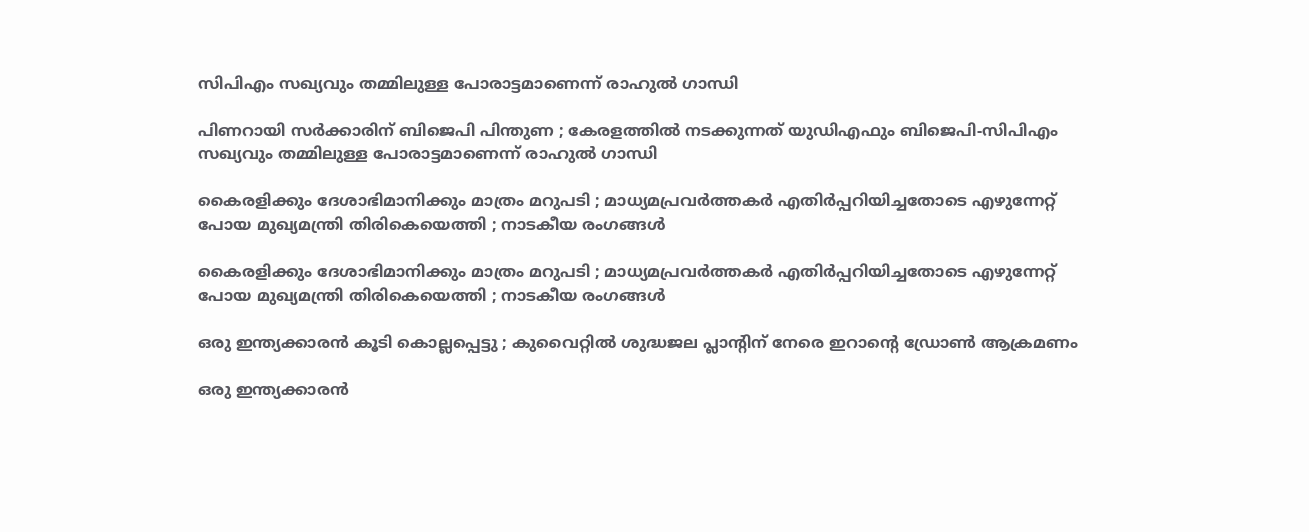സിപിഎം സഖ്യവും തമ്മിലുള്ള പോരാട്ടമാണെന്ന് രാഹുൽ ഗാന്ധി

പിണറായി സർക്കാരിന് ബിജെപി പിന്തുണ ; കേരളത്തിൽ നടക്കുന്നത് യുഡിഎഫും ബിജെപി-സിപിഎം സഖ്യവും തമ്മിലുള്ള പോരാട്ടമാണെന്ന് രാഹുൽ ഗാന്ധി

കൈരളിക്കും ദേശാഭിമാനിക്കും മാത്രം മറുപടി ; മാധ്യമപ്രവർത്തകർ എതിർപ്പറിയിച്ചതോടെ എഴുന്നേറ്റ് പോയ മുഖ്യമന്ത്രി തിരികെയെത്തി ; നാടകീയ രംഗങ്ങള്‍

കൈരളിക്കും ദേശാഭിമാനിക്കും മാത്രം മറുപടി ; മാധ്യമപ്രവർത്തകർ എതിർപ്പറിയിച്ചതോടെ എഴുന്നേറ്റ് പോയ മുഖ്യമന്ത്രി തിരികെയെത്തി ; നാടകീയ രംഗങ്ങള്‍

ഒരു ഇന്ത്യക്കാരൻ കൂടി കൊല്ലപ്പെട്ടു ; കുവൈറ്റിൽ ശുദ്ധജല പ്ലാന്റിന് നേരെ ഇറാൻ്റെ ഡ്രോൺ ആക്രമണം

ഒരു ഇന്ത്യക്കാരൻ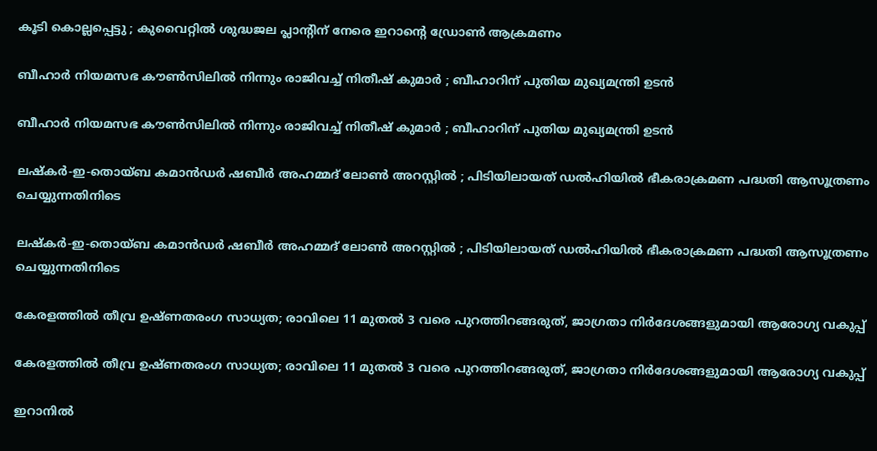കൂടി കൊല്ലപ്പെട്ടു ; കുവൈറ്റിൽ ശുദ്ധജല പ്ലാന്റിന് നേരെ ഇറാൻ്റെ ഡ്രോൺ ആക്രമണം

ബീഹാർ നിയമസഭ കൗൺസിലിൽ നിന്നും രാജിവച്ച് നിതീഷ് കുമാർ ; ബീഹാറിന് പുതിയ മുഖ്യമന്ത്രി ഉടൻ

ബീഹാർ നിയമസഭ കൗൺസിലിൽ നിന്നും രാജിവച്ച് നിതീഷ് കുമാർ ; ബീഹാറിന് പുതിയ മുഖ്യമന്ത്രി ഉടൻ

ലഷ്കർ-ഇ-തൊയ്ബ കമാൻഡർ ഷബീർ അഹമ്മദ് ലോൺ അറസ്റ്റിൽ ; പിടിയിലായത് ഡൽഹിയിൽ ഭീകരാക്രമണ പദ്ധതി ആസൂത്രണം ചെയ്യുന്നതിനിടെ

ലഷ്കർ-ഇ-തൊയ്ബ കമാൻഡർ ഷബീർ അഹമ്മദ് ലോൺ അറസ്റ്റിൽ ; പിടിയിലായത് ഡൽഹിയിൽ ഭീകരാക്രമണ പദ്ധതി ആസൂത്രണം ചെയ്യുന്നതിനിടെ

കേരളത്തിൽ തീവ്ര ഉഷ്ണതരംഗ സാധ്യത; രാവിലെ 11 മുതൽ 3 വരെ പുറത്തിറങ്ങരുത്, ജാഗ്രതാ നിർദേശങ്ങളുമായി ആരോഗ്യ വകുപ്പ്

കേരളത്തിൽ തീവ്ര ഉഷ്ണതരംഗ സാധ്യത; രാവിലെ 11 മുതൽ 3 വരെ പുറത്തിറങ്ങരുത്, ജാഗ്രതാ നിർദേശങ്ങളുമായി ആരോഗ്യ വകുപ്പ്

ഇറാനിൽ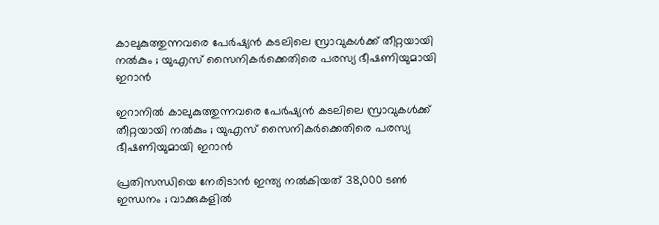കാലുകുത്തുന്നവരെ പേർഷ്യൻ കടലിലെ സ്രാവുകൾക്ക് തീറ്റയായി നൽകും ; യുഎസ് സൈനികർക്കെതിരെ പരസ്യ ഭീഷണിയുമായി ഇറാൻ

ഇറാനിൽ കാലുകുത്തുന്നവരെ പേർഷ്യൻ കടലിലെ സ്രാവുകൾക്ക് തീറ്റയായി നൽകും ; യുഎസ് സൈനികർക്കെതിരെ പരസ്യ ഭീഷണിയുമായി ഇറാൻ

പ്രതിസന്ധിയെ നേരിടാൻ ഇന്ത്യ നൽകിയത് 38,000 ടൺ ഇന്ധനം ; വാക്കുകളിൽ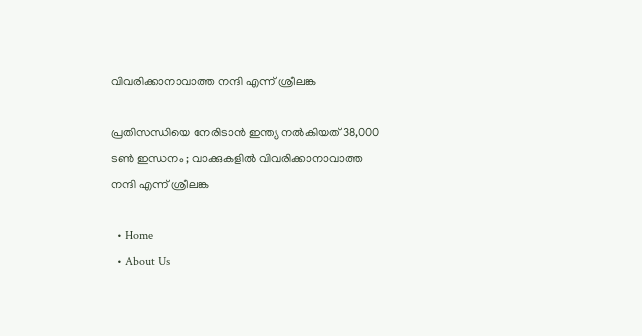വിവരിക്കാനാവാത്ത നന്ദി എന്ന് ശ്രീലങ്ക

പ്രതിസന്ധിയെ നേരിടാൻ ഇന്ത്യ നൽകിയത് 38,000 ടൺ ഇന്ധനം ; വാക്കുകളിൽ വിവരിക്കാനാവാത്ത നന്ദി എന്ന് ശ്രീലങ്ക

  • Home
  • About Us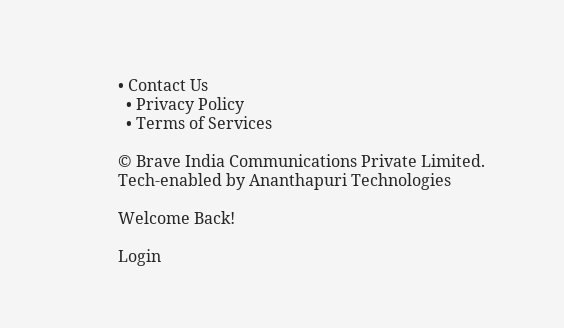• Contact Us
  • Privacy Policy
  • Terms of Services

© Brave India Communications Private Limited.
Tech-enabled by Ananthapuri Technologies

Welcome Back!

Login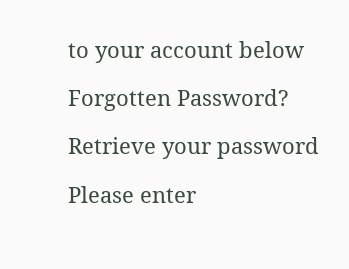to your account below

Forgotten Password?

Retrieve your password

Please enter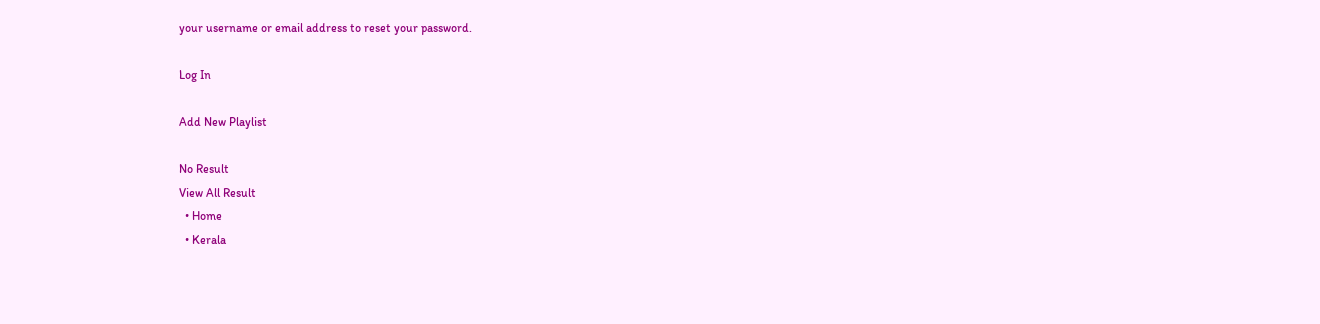your username or email address to reset your password.

Log In

Add New Playlist

No Result
View All Result
  • Home
  • Kerala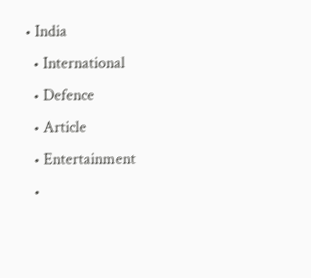• India
  • International
  • Defence
  • Article
  • Entertainment
  •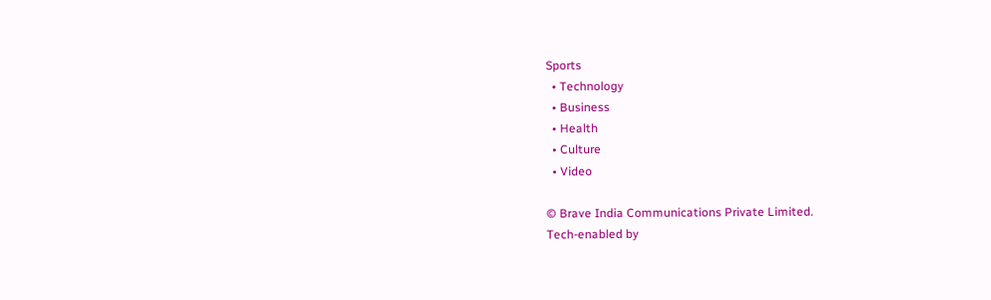Sports
  • Technology
  • Business
  • Health
  • Culture
  • Video

© Brave India Communications Private Limited.
Tech-enabled by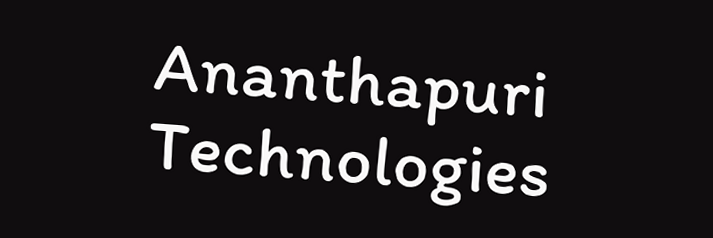Ananthapuri Technologies